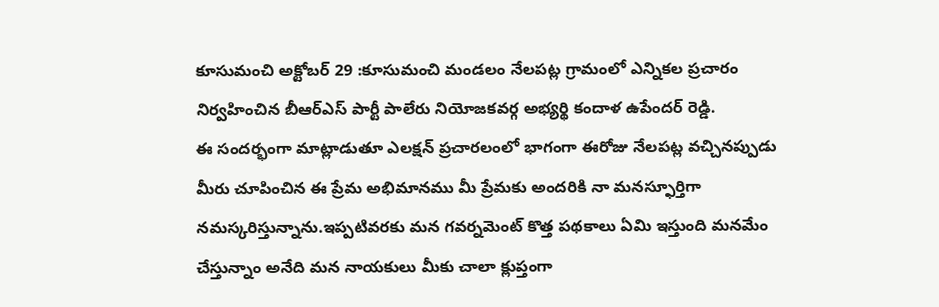కూసుమంచి అక్టోబర్ 29 :కూసుమంచి మండలం నేలపట్ల గ్రామంలో ఎన్నికల ప్రచారం నిర్వహించిన బీఆర్ఎస్ పార్టీ పాలేరు నియోజకవర్గ అభ్యర్థి కందాళ ఉపేందర్ రెడ్డి.
ఈ సందర్భంగా మాట్లాడుతూ ఎలక్షన్ ప్రచారలంలో భాగంగా ఈరోజు నేలపట్ల వచ్చినప్పుడు మీరు చూపించిన ఈ ప్రేమ అభిమానము మీ ప్రేమకు అందరికి నా మనస్ఫూర్తిగా నమస్కరిస్తున్నాను.ఇప్పటివరకు మన గవర్నమెంట్ కొత్త పథకాలు ఏమి ఇస్తుంది మనమేం చేస్తున్నాం అనేది మన నాయకులు మీకు చాలా క్లుప్తంగా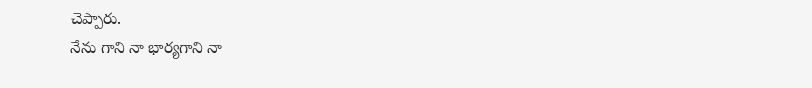చెప్పారు.
నేను గాని నా భార్యగాని నా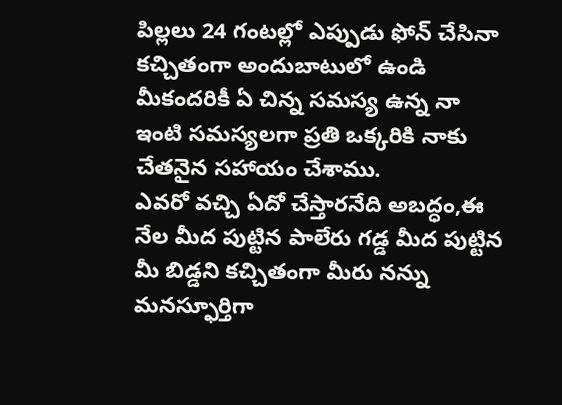పిల్లలు 24 గంటల్లో ఎప్పుడు ఫోన్ చేసినా కచ్చితంగా అందుబాటులో ఉండి మీకందరికీ ఏ చిన్న సమస్య ఉన్న నా ఇంటి సమస్యలగా ప్రతి ఒక్కరికి నాకు చేతనైన సహాయం చేశాము.
ఎవరో వచ్చి ఏదో చేస్తారనేది అబద్ధం,ఈ నేల మీద పుట్టిన పాలేరు గడ్డ మీద పుట్టిన మీ బిడ్డని కచ్చితంగా మీరు నన్ను మనస్ఫూర్తిగా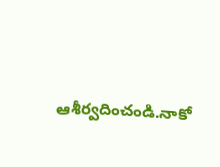ఆశీర్వదించండి.నాకో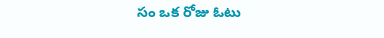సం ఒక రోజు ఓటు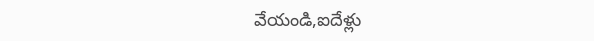వేయండి,ఐదేళ్లు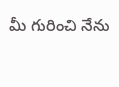మీ గురించి నేను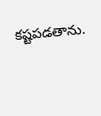కష్టపడతాను.